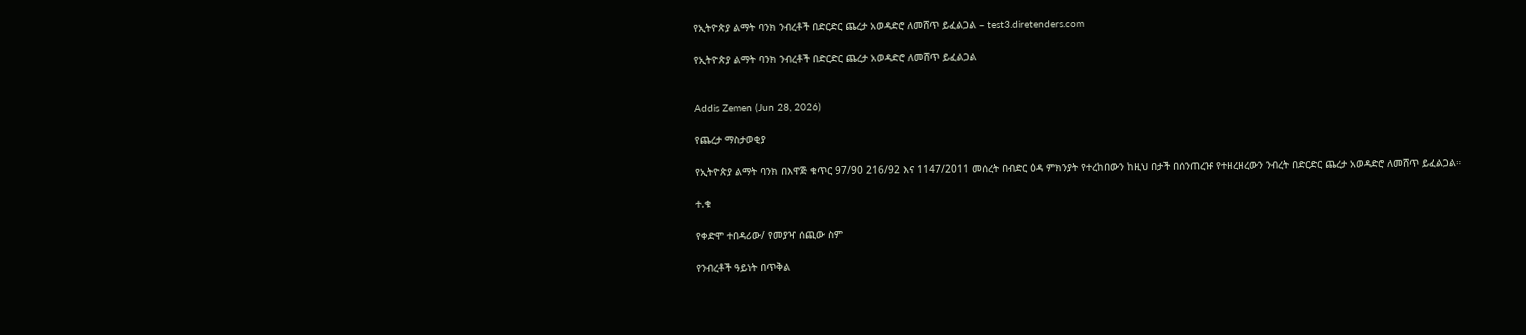የኢትዮጵያ ልማት ባንክ ንብረቶች በድርድር ጨረታ አወዳድሮ ለመሸጥ ይፈልጋል – test3.diretenders.com

የኢትዮጵያ ልማት ባንክ ንብረቶች በድርድር ጨረታ አወዳድሮ ለመሸጥ ይፈልጋል


Addis Zemen (Jun 28, 2026)

የጨረታ ማስታወቂያ

የኢትዮጵያ ልማት ባንክ በእዋጅ ቁጥር 97/90 216/92 እና 1147/2011 መሰረት በብድር ዕዳ ምክንያት የተረከበውን ከዚህ በታች በሰንጠረዡ የተዘረዘረውን ንብረት በድርድር ጨረታ አወዳድሮ ለመሸጥ ይፈልጋል።

ተ.ቁ

የቀድሞ ተበዳሪው/ የመያዣ ሰጪው ስም

የንብረቶች ዓይነት በጥቅል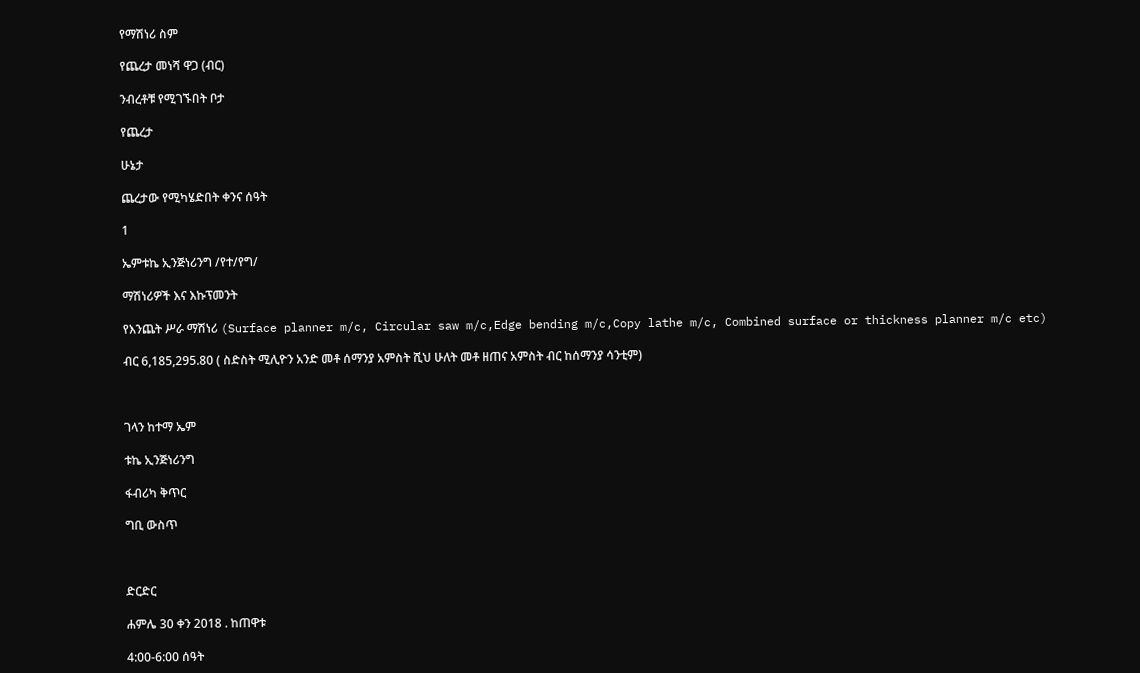የማሽነሪ ስም

የጨረታ መነሻ ዋጋ (ብር)

ንብረቶቹ የሚገኙበት ቦታ

የጨረታ

ሁኔታ

ጨረታው የሚካሄድበት ቀንና ሰዓት

1

ኤምቱኬ ኢንጅነሪንግ /የተ/የግ/

ማሽነሪዎች እና እኩፕመንት

የእንጨት ሥራ ማሽነሪ (Surface planner m/c, Circular saw m/c,Edge bending m/c,Copy lathe m/c, Combined surface or thickness planner m/c etc)

ብር 6,185,295.80 ( ስድስት ሚሊዮን አንድ መቶ ሰማንያ አምስት ሺህ ሁለት መቶ ዘጠና አምስት ብር ከሰማንያ ሳንቲም)



ገላን ከተማ ኤም

ቱኬ ኢንጅነሪንግ

ፋብሪካ ቅጥር

ግቢ ውስጥ



ድርድር

ሐምሌ 30 ቀን 2018 . ከጠዋቱ

4:00-6:00 ሰዓት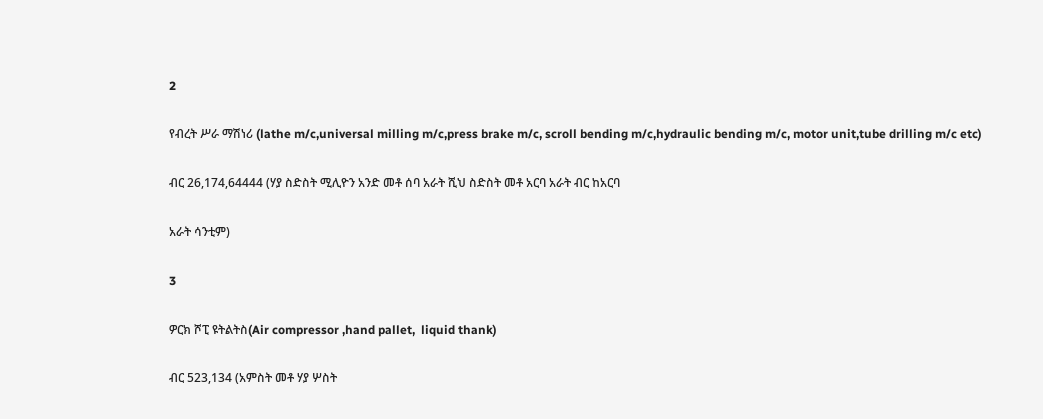2

የብረት ሥራ ማሽነሪ (lathe m/c,universal milling m/c,press brake m/c, scroll bending m/c,hydraulic bending m/c, motor unit,tube drilling m/c etc)

ብር 26,174,64444 (ሃያ ስድስት ሚሊዮን አንድ መቶ ሰባ አራት ሺህ ስድስት መቶ አርባ አራት ብር ከአርባ

አራት ሳንቲም)

3

ዎርክ ሾፒ ዩትልትስ(Air compressor ,hand pallet,  liquid thank)

ብር 523,134 (አምስት መቶ ሃያ ሦስት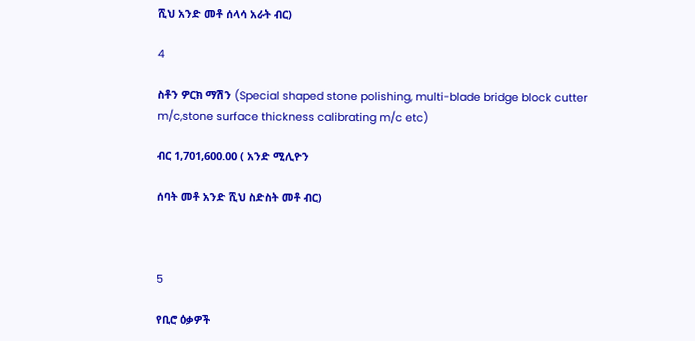ሺህ አንድ መቶ ሰላሳ አራት ብር)

4

ስቶን ዎርክ ማሽን (Special shaped stone polishing, multi-blade bridge block cutter m/c,stone surface thickness calibrating m/c etc)

ብር 1,701,600.00 ( አንድ ሚሊዮን

ሰባት መቶ አንድ ሺህ ስድስት መቶ ብር)



5

የቢሮ ዕቃዎች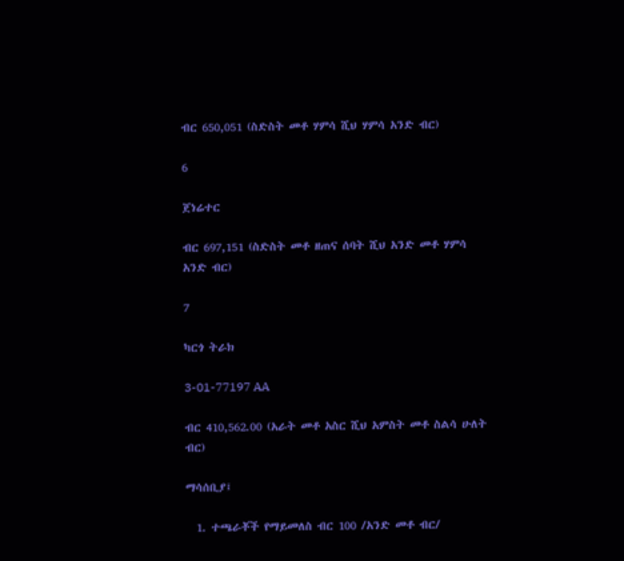ብር 650,051 (ስድስት መቶ ሃምሳ ሺህ ሃምሳ አንድ ብር)

6

ጀነሬተር

ብር 697,151 (ስድስት መቶ ዘጠና ሰባት ሺህ አንድ መቶ ሃምሳ አንድ ብር)

7

ካርጎ ትራክ

3-01-77197 AA

ብር 410,562.00 (አራት መቶ አስር ሺህ አምስት መቶ ስልሳ ሁለት ብር)

ማሳሰቢያ፤

  1. ተጫራቾች የማይመለስ ብር 100 /አንድ መቶ ብር/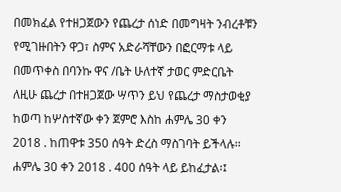በመክፈል የተዘጋጀውን የጨረታ ሰነድ በመግዛት ንብረቶቹን የሚገዙበትን ዋጋ፣ ስምና አድራሻቸውን በፎርማቱ ላይ በመጥቀስ በባንኩ ዋና /ቤት ሁለተኛ ታወር ምድርቤት ለዚሁ ጨረታ በተዘጋጀው ሣጥን ይህ የጨረታ ማስታወቂያ ከወጣ ከሦስተኛው ቀን ጀምሮ እስከ ሐምሌ 30 ቀን 2018 . ከጠዋቱ 350 ሰዓት ድረስ ማስገባት ይችላሉ፡፡ ሐምሌ 30 ቀን 2018 . 400 ሰዓት ላይ ይከፈታል፡፤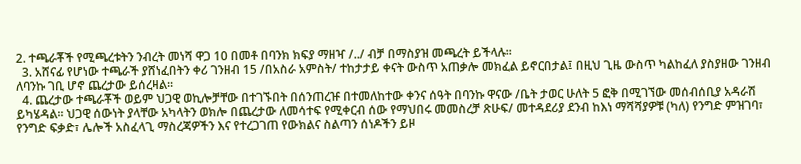2. ተጫራቾች የሚጫረቱትን ንብረት መነሻ ዋጋ 10 በመቶ በባንክ ክፍያ ማዘዣ /../ ብቻ በማስያዝ መጫረት ይችላሉ፡፡
  3. አሸናፊ የሆነው ተጫራች ያሸነፈበትን ቀሪ ገንዘብ 15 /በአስራ አምስት/ ተከታታይ ቀናት ውስጥ አጠቃሎ መክፈል ይኖርበታል፤ በዚህ ጊዜ ውስጥ ካልከፈለ ያስያዘው ገንዘብ ለባንኩ ገቢ ሆኖ ጨረታው ይሰረዛል፡፡
  4. ጨረታው ተጫራቾች ወይም ህጋዊ ወኪሎቻቸው በተገኙበት በሰንጠረዡ በተመለከተው ቀንና ሰዓት በባንኩ ዋናው /ቤት ታወር ሁለት 5 ፎቅ በሚገኘው መሰብሰቢያ አዳራሽ ይካሄዳል፡፡ ህጋዊ ሰውነት ያላቸው አካላትን ወክሎ በጨረታው ለመሳተፍ የሚቀርብ ሰው የማህበሩ መመስረቻ ጽሁፍ/ መተዳደሪያ ደንብ ከእነ ማሻሻያዎቹ (ካለ) የንግድ ምዝገባ፣ የንግድ ፍቃድ፣ ሌሎች አስፈላጊ ማስረጃዎችን እና የተረጋገጠ የውክልና ስልጣን ሰነዶችን ይዞ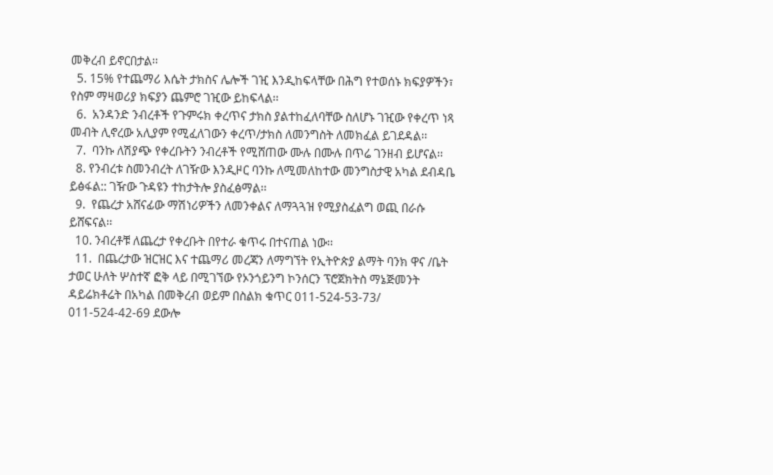መቅረብ ይኖርበታል፡፡
  5. 15% የተጨማሪ እሴት ታክስና ሌሎች ገዢ እንዲከፍላቸው በሕግ የተወሰኑ ክፍያዎችን፣ የስም ማዛወሪያ ክፍያን ጨምሮ ገዢው ይከፍላል፡፡
  6.  አንዳንድ ንብረቶች የጉምሩክ ቀረጥና ታክስ ያልተከፈለባቸው ስለሆኑ ገዢው የቀረጥ ነጻ መብት ሊኖረው አሊያም የሚፈለገውን ቀረጥ/ታክስ ለመንግስት ለመክፈል ይገደዳል፡፡
  7.  ባንኩ ለሽያጭ የቀረቡትን ንብረቶች የሚሸጠው ሙሉ በሙሉ በጥሬ ገንዘብ ይሆናል፡፡
  8. የንብረቱ ስመንብረት ለገዥው እንዲዞር ባንኩ ለሚመለከተው መንግስታዊ አካል ደብዳቤ ይፅፋል:: ገዥው ጉዳዩን ተከታትሎ ያስፈፅማል፡፡
  9.  የጨረታ አሸናፊው ማሽነሪዎችን ለመንቀልና ለማጓጓዝ የሚያስፈልግ ወጪ በራሱ ይሸፍናል፡፡
  10. ንብረቶቹ ለጨረታ የቀረቡት በየተራ ቁጥሩ በተናጠል ነው፡፡
  11.  በጨረታው ዝርዝር እና ተጨማሪ መረጃን ለማግኘት የኢትዮጵያ ልማት ባንክ ዋና /ቤት ታወር ሁለት ሦስተኛ ፎቅ ላይ በሚገኘው የኦንጎይንግ ኮንሰርን ፕሮጀክትስ ማኔጅመንት ዳይሬክቶሬት በአካል በመቅረብ ወይም በስልክ ቁጥር 011-524-53-73/ 011-524-42-69 ደውሎ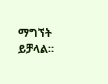ማግኘት ይቻላል።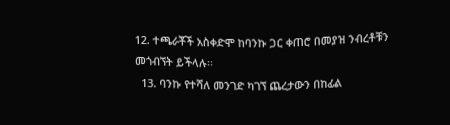12. ተጫራቾች አስቀድሞ ከባንኩ ጋር ቀጠሮ በመያዝ ንብረቶቹን መጎብኘት ይችላሉ፡፡
  13. ባንኩ የተሻለ መንገድ ካገኘ ጨረታውን በከፊል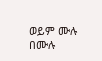ወይም ሙሉ በሙሉ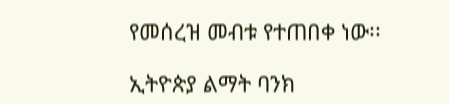የመሰረዝ መብቱ የተጠበቀ ነው፡፡

ኢትዮጵያ ልማት ባንክ